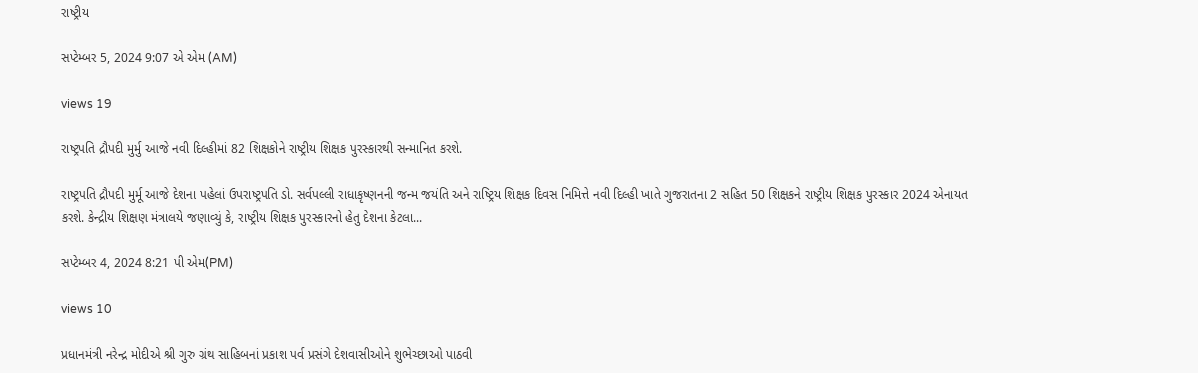રાષ્ટ્રીય

સપ્ટેમ્બર 5, 2024 9:07 એ એમ (AM)

views 19

રાષ્ટ્રપતિ દ્રૌપદી મુર્મુ આજે નવી દિલ્હીમાં 82 શિક્ષકોને રાષ્ટ્રીય શિક્ષક પુરસ્કારથી સન્માનિત કરશે.

રાષ્ટ્રપતિ દ્રૌપદી મુર્મૂ આજે દેશના પહેલાં ઉપરાષ્ટ્રપતિ ડો. સર્વપલ્લી રાધાકૃષ્ણનની જન્મ જયંતિ અને રાષ્ટ્રિય શિક્ષક દિવસ નિમિત્તે નવી દિલ્હી ખાતે ગુજરાતના 2 સહિત 50 શિક્ષકને રાષ્ટ્રીય શિક્ષક પુરસ્કાર 2024 એનાયત કરશે. કેન્દ્રીય શિક્ષણ મંત્રાલયે જણાવ્યું કે, રાષ્ટ્રીય શિક્ષક પુરસ્કારનો હેતુ દેશના કેટલા...

સપ્ટેમ્બર 4, 2024 8:21 પી એમ(PM)

views 10

પ્રધાનમંત્રી નરેન્દ્ર મોદીએ શ્રી ગુરુ ગ્રંથ સાહિબનાં પ્રકાશ પર્વ પ્રસંગે દેશવાસીઓને શુભેચ્છાઓ પાઠવી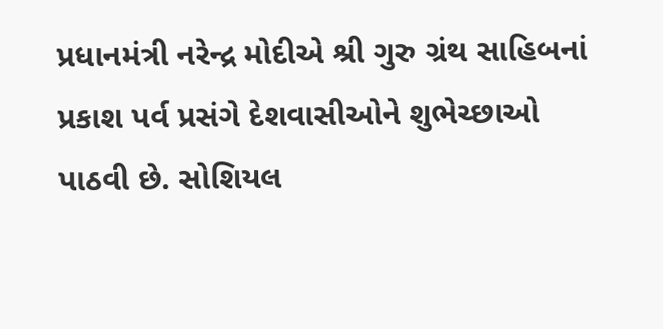પ્રધાનમંત્રી નરેન્દ્ર મોદીએ શ્રી ગુરુ ગ્રંથ સાહિબનાં પ્રકાશ પર્વ પ્રસંગે દેશવાસીઓને શુભેચ્છાઓ પાઠવી છે. સોશિયલ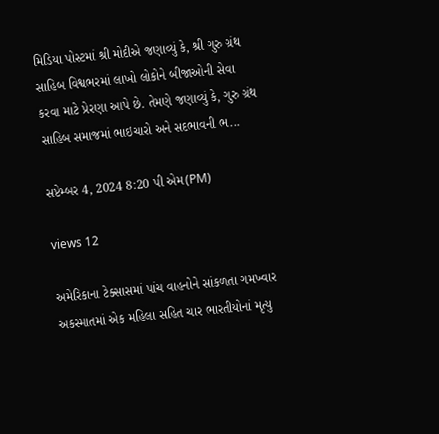મિડિયા પોસ્ટમાં શ્રી મોદીએ જણાવ્યું કે, શ્રી ગુરુ ગ્રંથ સાહિબ વિશ્વભરમાં લાખો લોકોને બીજાઓની સેવા કરવા માટે પ્રેરણા આપે છે. તેમણે જણાવ્યું કે, ગુરુ ગ્રંથ સાહિબ સમાજમાં ભાઇચારો અને સદભાવની ભ...

સપ્ટેમ્બર 4, 2024 8:20 પી એમ(PM)

views 12

અમેરિકાના ટેક્સાસમાં પાંચ વાહનોને સાંકળતા ગમખ્વાર અકસ્માતમાં એક મહિલા સહિત ચાર ભારતીયોનાં મૃત્યુ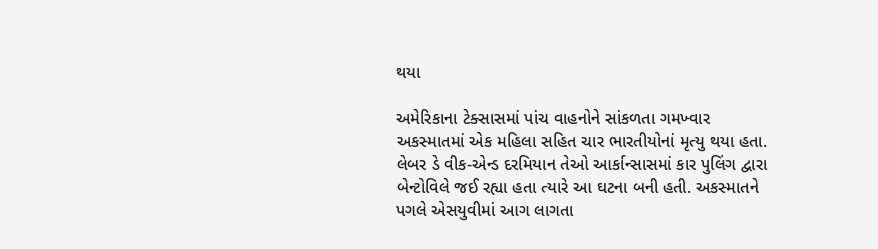થયા

અમેરિકાના ટેક્સાસમાં પાંચ વાહનોને સાંકળતા ગમખ્વાર અકસ્માતમાં એક મહિલા સહિત ચાર ભારતીયોનાં મૃત્યુ થયા હતા. લેબર ડે વીક-એન્ડ દરમિયાન તેઓ આર્કાન્સાસમાં કાર પુલિંગ દ્વારા બેન્ટોવિલે જઈ રહ્યા હતા ત્યારે આ ઘટના બની હતી. અકસ્માતને પગલે એસયુવીમાં આગ લાગતા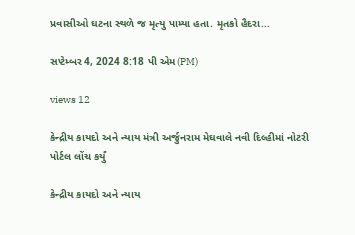પ્રવાસીઓ ઘટના સ્થળે જ મૃત્યુ પામ્યા હતા. મૃતકો હૈદરા...

સપ્ટેમ્બર 4, 2024 8:18 પી એમ(PM)

views 12

કેન્દ્રીય કાયદો અને ન્યાય મંત્રી અર્જુનરામ મેઘવાલે નવી દિલ્હીમાં નોટરી પોર્ટલ લોંચ કર્યું

કેન્દ્રીય કાયદો અને ન્યાય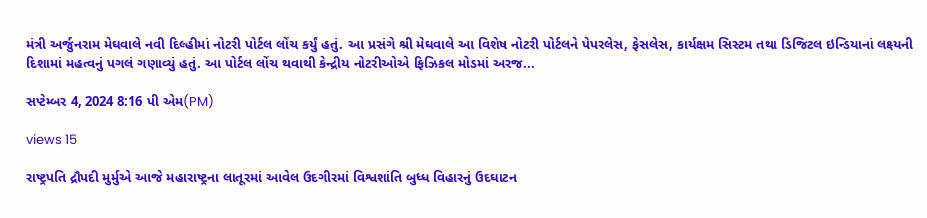મંત્રી અર્જુનરામ મેઘવાલે નવી દિલ્હીમાં નોટરી પોર્ટલ લોંચ કર્યું હતું. આ પ્રસંગે શ્રી મેઘવાલે આ વિશેષ નોટરી પોર્ટલને પેપરલેસ, ફેસલેસ, કાર્યક્ષમ સિસ્ટમ તથા ડિજિટલ ઇન્ડિયાનાં લક્ષ્યની દિશામાં મહત્વનું પગલં ગણાવ્યું હતું. આ પોર્ટલ લોંચ થવાથી કેન્દ્રીય નોટરીઓએ ફિઝિકલ મોડમાં અરજ...

સપ્ટેમ્બર 4, 2024 8:16 પી એમ(PM)

views 15

રાષ્ટ્રપતિ દ્રૌપદી મુર્મુએ આજે મહારાષ્ટ્રના લાતૂરમાં આવેલ ઉદગીરમાં વિશ્વશાંતિ બુધ્ધ વિહારનું ઉદઘાટન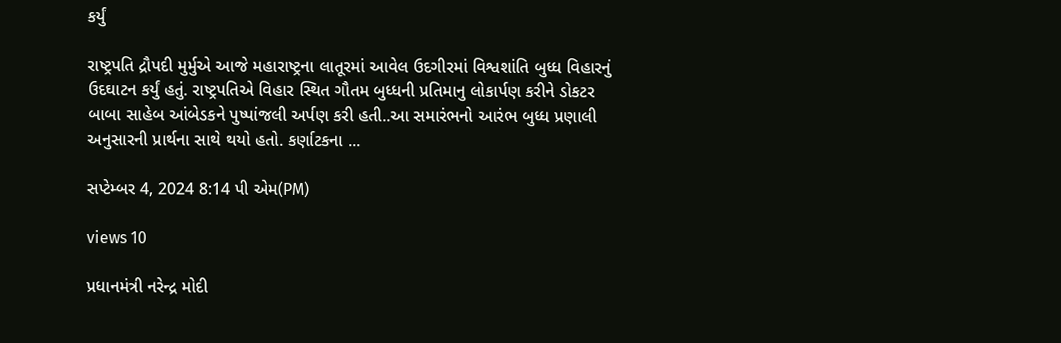કર્યું

રાષ્ટ્રપતિ દ્રૌપદી મુર્મુએ આજે મહારાષ્ટ્રના લાતૂરમાં આવેલ ઉદગીરમાં વિશ્વશાંતિ બુધ્ધ વિહારનું ઉદઘાટન કર્યું હતું. રાષ્ટ્રપતિએ વિહાર સ્થિત ગૌતમ બુધ્ધની પ્રતિમાનુ લોકાર્પણ કરીને ડોકટર બાબા સાહેબ આંબેડકને પુષ્પાંજલી અર્પણ કરી હતી..આ સમારંભનો આરંભ બુધ્ધ પ્રણાલી અનુસારની પ્રાર્થના સાથે થયો હતો. કર્ણાટકના ...

સપ્ટેમ્બર 4, 2024 8:14 પી એમ(PM)

views 10

પ્રધાનમંત્રી નરેન્દ્ર મોદી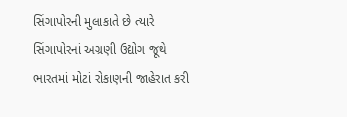સિંગાપોરની મુલાકાતે છે ત્યારે સિંગાપોરનાં અગ્રણી ઉદ્યોગ જૂથે ભારતમાં મોટાં રોકાણની જાહેરાત કરી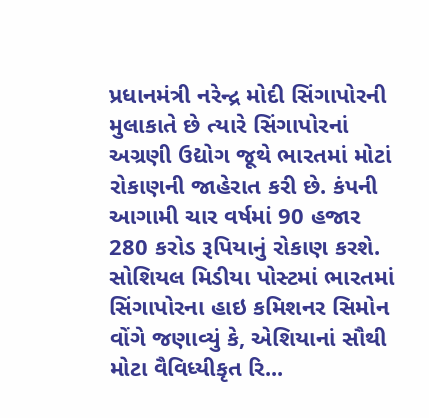પ્રધાનમંત્રી નરેન્દ્ર મોદી સિંગાપોરની મુલાકાતે છે ત્યારે સિંગાપોરનાં અગ્રણી ઉદ્યોગ જૂથે ભારતમાં મોટાં રોકાણની જાહેરાત કરી છે. કંપની આગામી ચાર વર્ષમાં 90 હજાર 280 કરોડ રૂપિયાનું રોકાણ કરશે. સોશિયલ મિડીયા પોસ્ટમાં ભારતમાં સિંગાપોરના હાઇ કમિશનર સિમોન વોંગે જણાવ્યું કે, એશિયાનાં સૌથી મોટા વૈવિધ્યીકૃત રિ...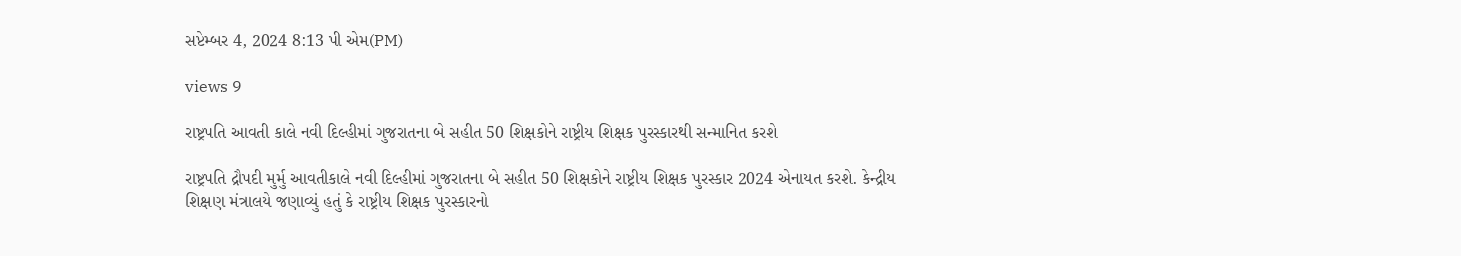સપ્ટેમ્બર 4, 2024 8:13 પી એમ(PM)

views 9

રાષ્ટ્રપતિ આવતી કાલે નવી દિલ્હીમાં ગુજરાતના બે સહીત 50 શિક્ષકોને રાષ્ટ્રીય શિક્ષક પુરસ્કારથી સન્માનિત કરશે

રાષ્ટ્રપતિ દ્રૌપદી મુર્મુ આવતીકાલે નવી દિલ્હીમાં ગુજરાતના બે સહીત 50 શિક્ષકોને રાષ્ટ્રીય શિક્ષક પુરસ્કાર 2024 એનાયત કરશે. કેન્દ્રીય શિક્ષણ મંત્રાલયે જણાવ્યું હતું કે રાષ્ટ્રીય શિક્ષક પુરસ્કારનો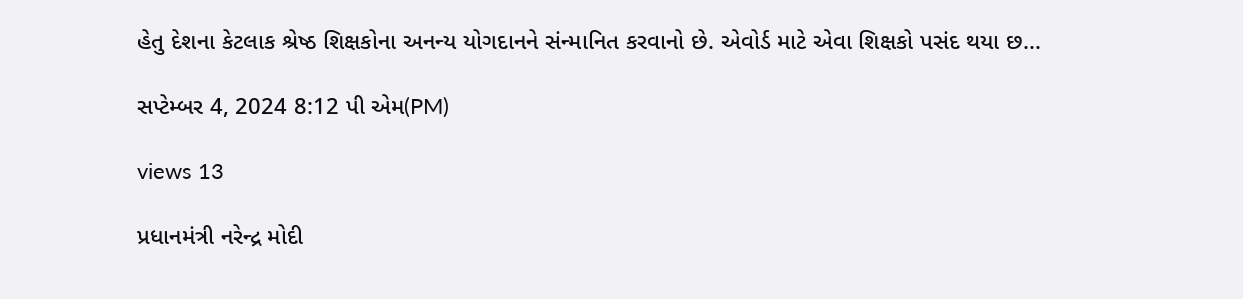હેતુ દેશના કેટલાક શ્રેષ્ઠ શિક્ષકોના અનન્ય યોગદાનને સંન્માનિત કરવાનો છે. એવોર્ડ માટે એવા શિક્ષકો પસંદ થયા છ...

સપ્ટેમ્બર 4, 2024 8:12 પી એમ(PM)

views 13

પ્રધાનમંત્રી નરેન્દ્ર મોદી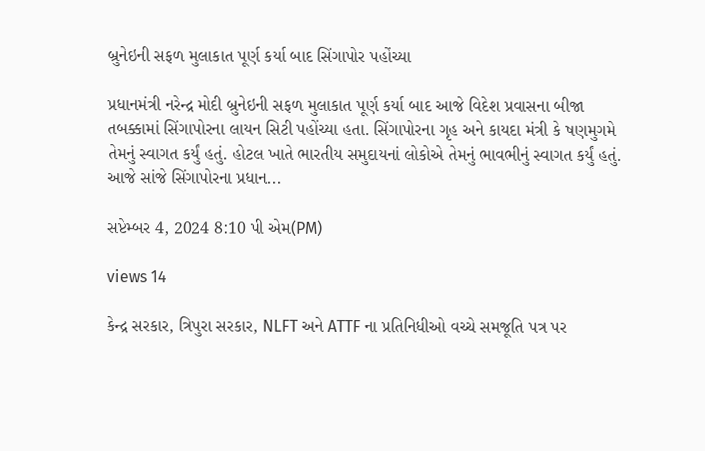બ્રુનેઇની સફળ મુલાકાત પૂર્ણ કર્યા બાદ સિંગાપોર પહોંચ્યા

પ્રધાનમંત્રી નરેન્દ્ર મોદી બ્રુનેઇની સફળ મુલાકાત પૂર્ણ કર્યા બાદ આજે વિદેશ પ્રવાસના બીજા તબક્કામાં સિંગાપોરના લાયન સિટી પહોંચ્યા હતા. સિંગાપોરના ગૃહ અને કાયદા મંત્રી કે ષણમુગમે તેમનું સ્વાગત કર્યું હતું. હોટલ ખાતે ભારતીય સમુદાયનાં લોકોએ તેમનું ભાવભીનું સ્વાગત કર્યું હતું. આજે સાંજે સિંગાપોરના પ્રધાન...

સપ્ટેમ્બર 4, 2024 8:10 પી એમ(PM)

views 14

કેન્દ્ર સરકાર, ત્રિપુરા સરકાર, NLFT અને ATTF ના પ્રતિનિધીઓ વચ્ચે સમજૂતિ પત્ર પર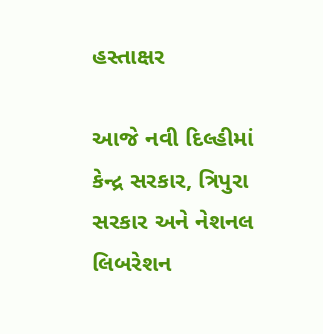હસ્તાક્ષર

આજે નવી દિલ્હીમાં કેન્દ્ર સરકાર, ત્રિપુરા સરકાર અને નેશનલ લિબરેશન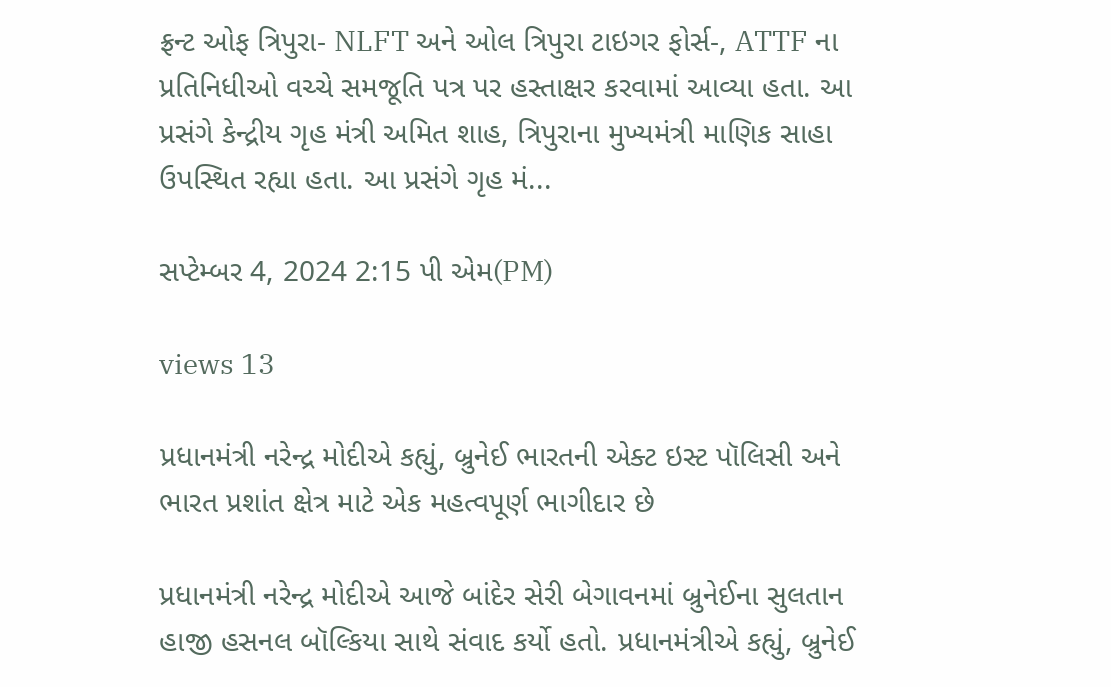ફ્રન્ટ ઓફ ત્રિપુરા- NLFT અને ઓલ ત્રિપુરા ટાઇગર ફોર્સ-, ATTF ના પ્રતિનિધીઓ વચ્ચે સમજૂતિ પત્ર પર હસ્તાક્ષર કરવામાં આવ્યા હતા. આ પ્રસંગે કેન્દ્રીય ગૃહ મંત્રી અમિત શાહ, ત્રિપુરાના મુખ્યમંત્રી માણિક સાહા ઉપસ્થિત રહ્યા હતા. આ પ્રસંગે ગૃહ મં...

સપ્ટેમ્બર 4, 2024 2:15 પી એમ(PM)

views 13

પ્રધાનમંત્રી નરેન્દ્ર મોદીએ કહ્યું, બ્રુનેઈ ભારતની એક્ટ ઇસ્ટ પૉલિસી અને ભારત પ્રશાંત ક્ષેત્ર માટે એક મહત્વપૂર્ણ ભાગીદાર છે

પ્રધાનમંત્રી નરેન્દ્ર મોદીએ આજે બાંદેર સેરી બેગાવનમાં બ્રુનેઈના સુલતાન હાજી હસનલ બૉલ્કિયા સાથે સંવાદ કર્યો હતો. પ્રધાનમંત્રીએ કહ્યું, બ્રુનેઈ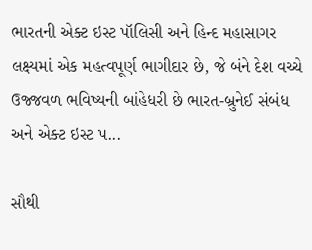ભારતની એક્ટ ઇસ્ટ પૉલિસી અને હિન્દ મહાસાગર લક્ષ્યમાં એક મહત્વપૂર્ણ ભાગીદાર છે, જે બંને દેશ વચ્ચે ઉજ્જવળ ભવિષ્યની બાંહેધરી છે ભારત-બ્રુનેઈ સંબંધ અને એક્ટ ઇસ્ટ પ...

સૌથી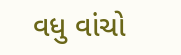વધુ વાંચો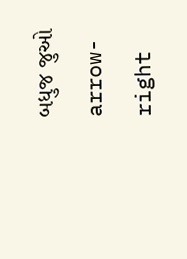બધુજ જુઓ arrow-right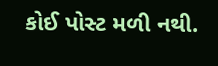કોઈ પોસ્ટ મળી નથી.